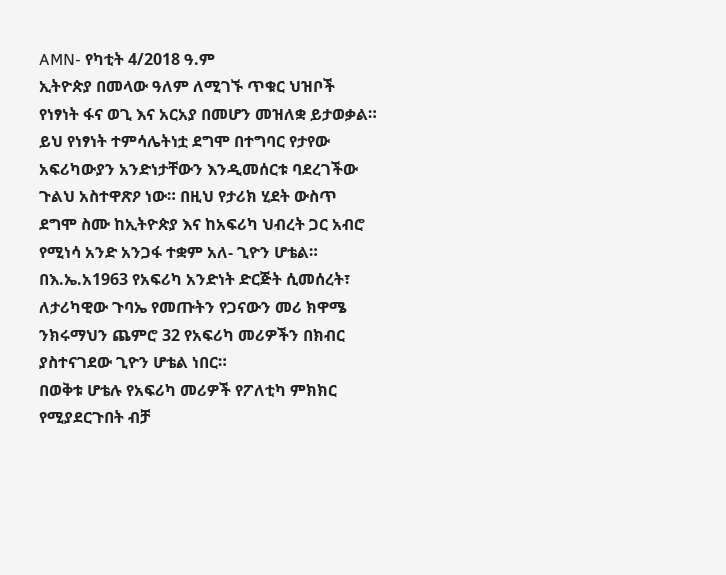AMN- የካቲት 4/2018 ዓ.ም
ኢትዮጵያ በመላው ዓለም ለሚገኙ ጥቁር ህዝቦች የነፃነት ፋና ወጊ እና አርአያ በመሆን መዝለቋ ይታወቃል።
ይህ የነፃነት ተምሳሌትነቷ ደግሞ በተግባር የታየው አፍሪካውያን አንድነታቸውን እንዲመሰርቱ ባደረገችው ጉልህ አስተዋጽዖ ነው። በዚህ የታሪክ ሂደት ውስጥ ደግሞ ስሙ ከኢትዮጵያ እና ከአፍሪካ ህብረት ጋር አብሮ የሚነሳ አንድ አንጋፋ ተቋም አለ- ጊዮን ሆቴል።
በእ.ኤ.አ1963 የአፍሪካ አንድነት ድርጅት ሲመሰረት፣ ለታሪካዊው ጉባኤ የመጡትን የጋናውን መሪ ክዋሜ ንክሩማህን ጨምሮ 32 የአፍሪካ መሪዎችን በክብር ያስተናገደው ጊዮን ሆቴል ነበር።
በወቅቱ ሆቴሉ የአፍሪካ መሪዎች የፖለቲካ ምክክር የሚያደርጉበት ብቻ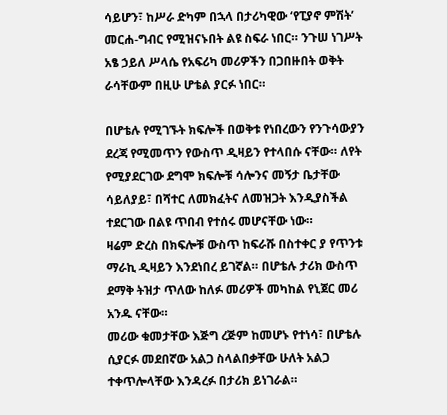ሳይሆን፣ ከሥራ ድካም በኋላ በታሪካዊው ‘የፒያኖ ምሽት’ መርሐ-ግብር የሚዝናኑበት ልዩ ስፍራ ነበር። ንጉሠ ነገሥት አፄ ኃይለ ሥላሴ የአፍሪካ መሪዎችን በጋበዙበት ወቅት ራሳቸውም በዚሁ ሆቴል ያርፉ ነበር።

በሆቴሉ የሚገኙት ክፍሎች በወቅቱ የነበረውን የንጉሳውያን ደረጃ የሚመጥን የውስጥ ዲዛይን የተላበሱ ናቸው። ለየት የሚያደርገው ደግሞ ክፍሎቹ ሳሎንና መኝታ ቤታቸው ሳይለያይ፣ በሻተር ለመክፈትና ለመዝጋት እንዲያስችል ተደርገው በልዩ ጥበብ የተሰሩ መሆናቸው ነው።
ዛሬም ድረስ በክፍሎቹ ውስጥ ከፍራሹ በስተቀር ያ የጥንቱ ማራኪ ዲዛይን እንደነበረ ይገኛል። በሆቴሉ ታሪክ ውስጥ ደማቅ ትዝታ ጥለው ከለፉ መሪዎች መካከል የኒጀር መሪ አንዱ ናቸው።
መሪው ቁመታቸው እጅግ ረጅም ከመሆኑ የተነሳ፣ በሆቴሉ ሲያርፉ መደበኛው አልጋ ስላልበቃቸው ሁለት አልጋ ተቀጥሎላቸው እንዳረፉ በታሪክ ይነገራል።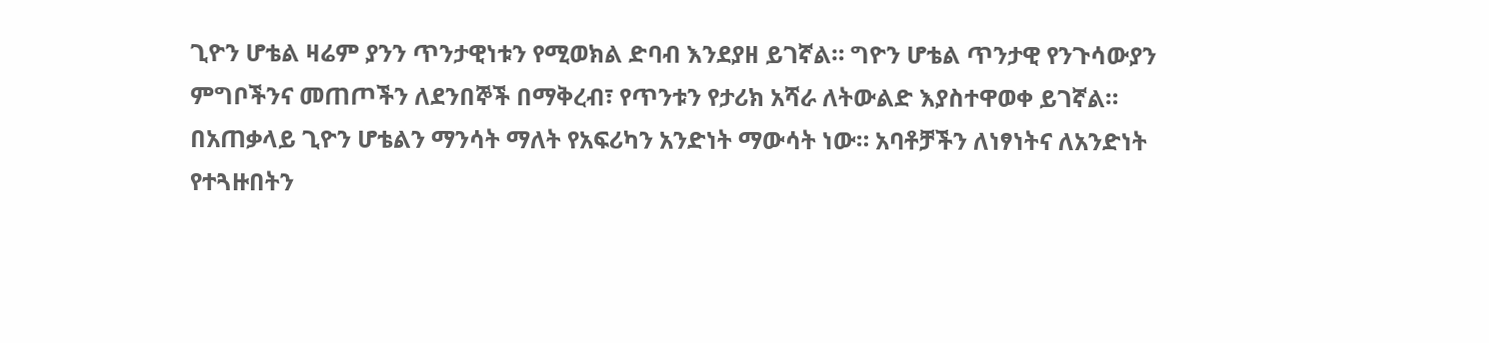ጊዮን ሆቴል ዛሬም ያንን ጥንታዊነቱን የሚወክል ድባብ እንደያዘ ይገኛል። ግዮን ሆቴል ጥንታዊ የንጉሳውያን ምግቦችንና መጠጦችን ለደንበኞች በማቅረብ፣ የጥንቱን የታሪክ አሻራ ለትውልድ እያስተዋወቀ ይገኛል።
በአጠቃላይ ጊዮን ሆቴልን ማንሳት ማለት የአፍሪካን አንድነት ማውሳት ነው። አባቶቻችን ለነፃነትና ለአንድነት የተጓዙበትን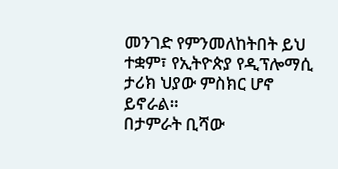መንገድ የምንመለከትበት ይህ ተቋም፣ የኢትዮጵያ የዲፕሎማሲ ታሪክ ህያው ምስክር ሆኖ ይኖራል።
በታምራት ቢሻው